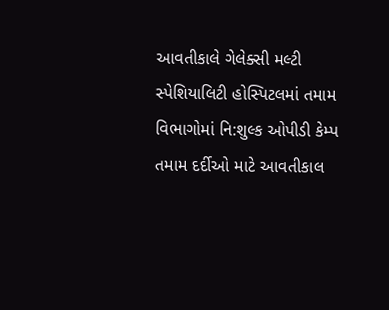આવતીકાલે ગેલેક્સી મલ્ટી સ્પેશિયાલિટી હોસ્પિટલમાં તમામ વિભાગોમાં નિ:શુલ્ક ઓપીડી કેમ્પ
તમામ દર્દીઓ માટે આવતીકાલ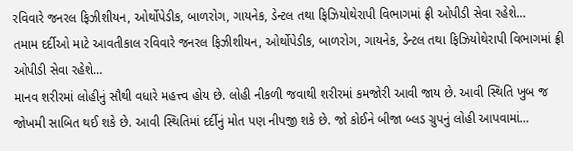રવિવારે જનરલ ફિઝીશીયન, ઓર્થોપેડીક, બાળરોગ, ગાયનેક, ડેન્ટલ તથા ફિઝિયોથેરાપી વિભાગમાં ફ્રી ઓપીડી સેવા રહેશે…
તમામ દર્દીઓ માટે આવતીકાલ રવિવારે જનરલ ફિઝીશીયન, ઓર્થોપેડીક, બાળરોગ, ગાયનેક, ડેન્ટલ તથા ફિઝિયોથેરાપી વિભાગમાં ફ્રી ઓપીડી સેવા રહેશે…
માનવ શરીરમાં લોહીનું સૌથી વધારે મહત્ત્વ હોય છે. લોહી નીકળી જવાથી શરીરમાં કમજોરી આવી જાય છે. આવી સ્થિતિ ખુબ જ જોખમી સાબિત થઈ શકે છે. આવી સ્થિતિમાં દર્દીનું મોત પણ નીપજી શકે છે. જો કોઈને બીજા બ્લડ ગ્રુપનું લોહી આપવામાં…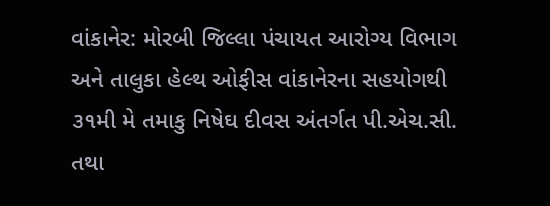વાંકાનેર: મોરબી જિલ્લા પંચાયત આરોગ્ય વિભાગ અને તાલુકા હેલ્થ ઓફીસ વાંકાનેરના સહયોગથી ૩૧મી મે તમાકુ નિષેઘ દીવસ અંતર્ગત પી.એચ.સી. તથા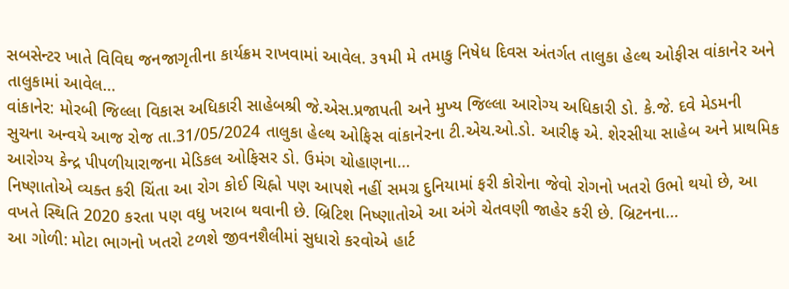સબસેન્ટર ખાતે વિવિઘ જનજાગૃતીના કાર્યક્રમ રાખવામાં આવેલ. ૩૧મી મે તમાકુ નિષેધ દિવસ અંતર્ગત તાલુકા હેલ્થ ઓફીસ વાંકાનેર અને તાલુકામાં આવેલ…
વાંકાનેર: મોરબી જિલ્લા વિકાસ અધિકારી સાહેબશ્રી જે.એસ.પ્રજાપતી અને મુખ્ય જિલ્લા આરોગ્ય અધિકારી ડો. કે.જે. દવે મેડમની સુચના અન્વયે આજ રોજ તા.31/05/2024 તાલુકા હેલ્થ ઓફિસ વાંકાનેરના ટી.એચ.ઓ.ડો. આરીફ એ. શેરસીયા સાહેબ અને પ્રાથમિક આરોગ્ય કેન્દ્ર પીપળીયારાજના મેડિકલ ઓફિસર ડો. ઉમંગ ચોહાણના…
નિષ્ણાતોએ વ્યક્ત કરી ચિંતા આ રોગ કોઈ ચિહ્નો પણ આપશે નહીં સમગ્ર દુનિયામાં ફરી કોરોના જેવો રોગનો ખતરો ઉભો થયો છે, આ વખતે સ્થિતિ 2020 કરતા પણ વધુ ખરાબ થવાની છે. બ્રિટિશ નિષ્ણાતોએ આ અંગે ચેતવણી જાહેર કરી છે. બ્રિટનના…
આ ગોળી: મોટા ભાગનો ખતરો ટળશે જીવનશૈલીમાં સુધારો કરવોએ હાર્ટ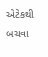એટેકથી બચવા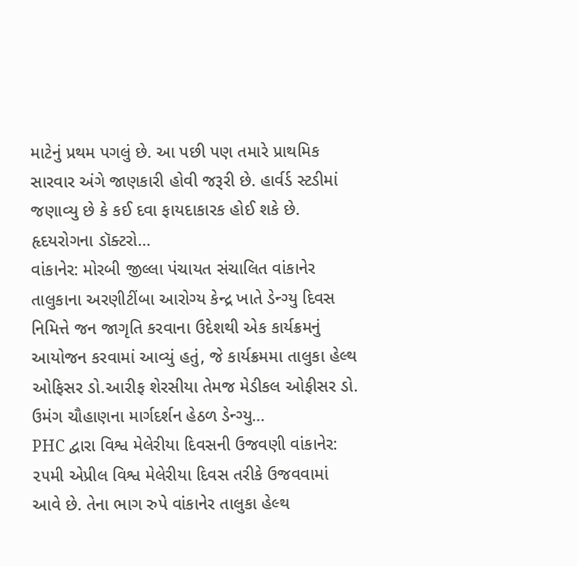માટેનું પ્રથમ પગલું છે. આ પછી પણ તમારે પ્રાથમિક સારવાર અંગે જાણકારી હોવી જરૂરી છે. હાર્વર્ડ સ્ટડીમાં જણાવ્યુ છે કે કઈ દવા ફાયદાકારક હોઈ શકે છે. હૃદયરોગના ડૉક્ટરો…
વાંકાનેર: મોરબી જીલ્લા પંચાયત સંચાલિત વાંકાનેર તાલુકાના અરણીટીંબા આરોગ્ય કેન્દ્ર ખાતે ડેન્ગ્યુ દિવસ નિમિત્તે જન જાગૃતિ કરવાના ઉદેશથી એક કાર્યક્રમનું આયોજન કરવામાં આવ્યું હતું, જે કાર્યક્રમમા તાલુકા હેલ્થ ઓફિસર ડો.આરીફ શેરસીયા તેમજ મેડીકલ ઓફીસર ડો. ઉમંગ ચૌહાણના માર્ગદર્શન હેઠળ ડેન્ગ્યુ…
PHC દ્વારા વિશ્વ મેલેરીયા દિવસની ઉજવણી વાંકાનેર: ૨૫મી એપ્રીલ વિશ્વ મેલેરીયા દિવસ તરીકે ઉજવવામાં આવે છે. તેના ભાગ રુપે વાંકાનેર તાલુકા હેલ્થ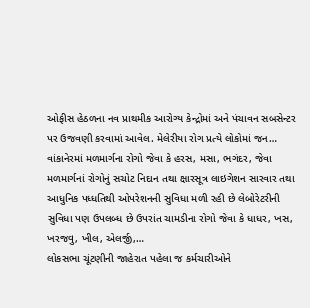ઓફીસ હેઠળના નવ પ્રાથમીક આરોગ્ય કેન્દ્રોમાં અને પંચાવન સબસેન્ટર પર ઉજવણી કરવામાં આવેલ. મેલેરીયા રોગ પ્રત્યે લોકોમાં જન…
વાંકાનેરમાં મળમાર્ગના રોગો જેવા કે હરસ, મસા, ભગંદર, જેવા મળમાર્ગનાં રોગોનું સચોટ નિદાન તથા ક્ષારસૂત્ર લાઇગેશન સારવાર તથા આધુનિક પધ્ધતિથી ઓપરેશનની સુવિધા મળી રહી છે લેબોરેટરીની સુવિધા પણ ઉપલબ્ધ છે ઉપરાંત ચામડીના રોગો જેવા કે ધાધર, ખસ, ખરજવુ, ખીલ, એલર્જી,…
લોકસભા ચૂંટણીની જાહેરાત પહેલા જ કર્મચારીઓને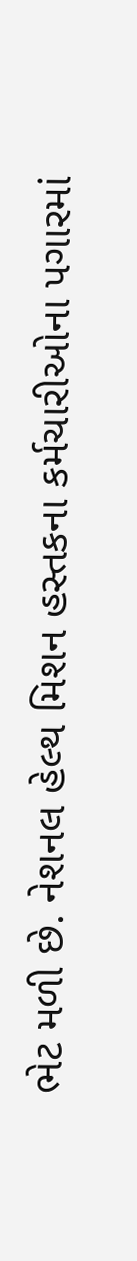ભેટ મળી છે. નેશનલ હેલ્થ મિશન હસ્તકના કર્મચારીઓના પગારમાં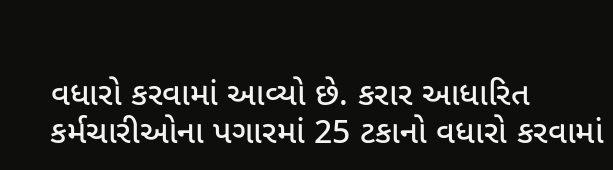વધારો કરવામાં આવ્યો છે. કરાર આધારિત કર્મચારીઓના પગારમાં 25 ટકાનો વધારો કરવામાં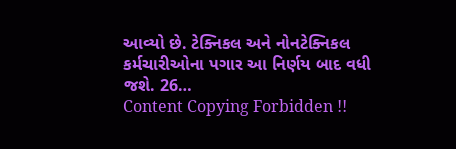આવ્યો છે. ટેક્નિકલ અને નોનટેક્નિકલ કર્મચારીઓના પગાર આ નિર્ણય બાદ વધી જશે. 26…
Content Copying Forbidden !!